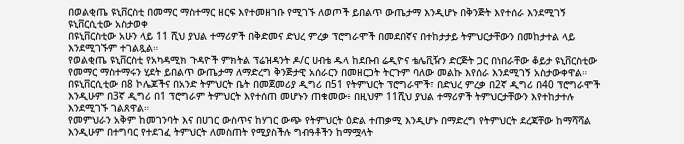በወልቂጤ ዩኒቨርስቲ በመማር ማስተማር ዘርፍ እየተመዘገቡ የሚገኙ ለወጦች ይበልጥ ውጤታማ እንዲሆኑ በቅንጅት እየተሰራ እንደሚገኝ ዩኒቨርሲቲው አስታወቀ
በዩኒቨርስቲው አሁን ላይ 11 ሺህ ያህል ተማሪዎች በቅድመና ድህረ ምረቃ ፕሮግራሞች በመደበኛና በተከታታይ ትምህርታቸውን በመከታተል ላይ እንደሚገኙም ተገልጿል።
የወልቂጤ ዩኒቨርስቲ የአካዳሚክ ጉዳዮች ምክትል ፕሬዝዳንት ዶ/ር ሀብቴ ዱላ ከደቡብ ሬዲዮና ቴሌቪዥን ድርጅት ጋር በነበራቸው ቆይታ ዩኒቨርስቲው የመማር ማስተማሩን ሂደት ይበልጥ ውጤታማ ለማድረግ ቅንጅታዊ አሰራርን በመዘርጋት ትርጉም ባለው መልኩ እየሰራ እንደሚገኝ አስታውቀዋል።
በዩኒቨርሲቲው በ8 ኮሌጆችና በአንድ ትምህርት ቤት በመጀመሪያ ዲግሪ በ51 የትምህርት ፕሮግራሞች፣ በድህረ ምረቃ በ2ኛ ዲግሪ በ40 ፕሮግራሞች እንዲሁም በ3ኛ ዲግሪ በ1 ፕሮግራም ትምህርት እየተሰጠ መሆኑን ጠቁመው፥ በዚህም 11ሺህ ያህል ተማሪዎች ትምህርታቸውን እየተከታተሉ እንደሚገኙ ገልጸዋል።
የመምህራን አቅም ከመገንባት እና በሀገር ውስጥና ከሃገር ውጭ የትምህርት ዕድል ተጠቃሚ እንዲሆኑ በማድረግ የትምህርት ደረጃቸው ከማሻሻል እንዲሁም በተግባር የተደገፈ ትምህርት ለመስጠት የሚያስችሉ ግብዓቶችን ከማሟላት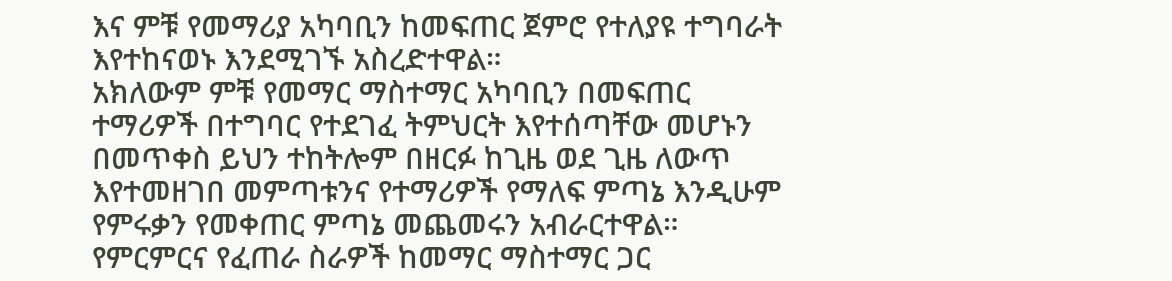እና ምቹ የመማሪያ አካባቢን ከመፍጠር ጀምሮ የተለያዩ ተግባራት እየተከናወኑ እንደሚገኙ አስረድተዋል።
አክለውም ምቹ የመማር ማስተማር አካባቢን በመፍጠር ተማሪዎች በተግባር የተደገፈ ትምህርት እየተሰጣቸው መሆኑን በመጥቀስ ይህን ተከትሎም በዘርፉ ከጊዜ ወደ ጊዜ ለውጥ እየተመዘገበ መምጣቱንና የተማሪዎች የማለፍ ምጣኔ እንዲሁም የምሩቃን የመቀጠር ምጣኔ መጨመሩን አብራርተዋል።
የምርምርና የፈጠራ ስራዎች ከመማር ማስተማር ጋር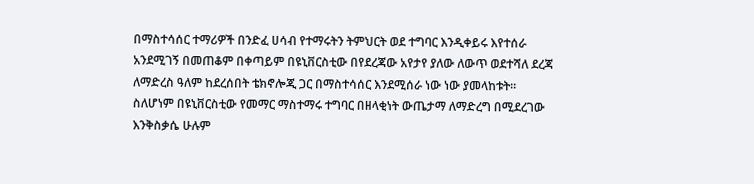በማስተሳሰር ተማሪዎች በንድፈ ሀሳብ የተማሩትን ትምህርት ወደ ተግባር እንዲቀይሩ እየተሰራ አንደሚገኝ በመጠቆም በቀጣይም በዩኒቨርስቲው በየደረጃው አየታየ ያለው ለውጥ ወደተሻለ ደረጃ ለማድረስ ዓለም ከደረሰበት ቴክኖሎጂ ጋር በማስተሳሰር እንደሚሰራ ነው ነው ያመላከቱት።
ስለሆነም በዩኒቨርስቲው የመማር ማስተማሩ ተግባር በዘላቂነት ውጤታማ ለማድረግ በሚደረገው እንቅስቃሴ ሁሉም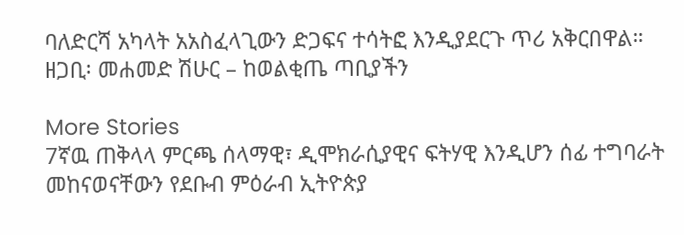ባለድርሻ አካላት አአስፈላጊውን ድጋፍና ተሳትፎ እንዲያደርጉ ጥሪ አቅርበዋል።
ዘጋቢ፡ መሐመድ ሽሁር – ከወልቂጤ ጣቢያችን

More Stories
7ኛዉ ጠቅላላ ምርጫ ሰላማዊ፣ ዲሞክራሲያዊና ፍትሃዊ እንዲሆን ሰፊ ተግባራት መከናወናቸውን የደቡብ ምዕራብ ኢትዮጵያ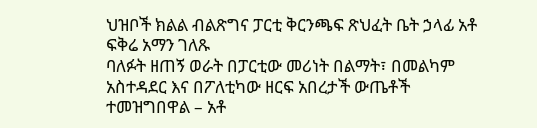ህዝቦች ክልል ብልጽግና ፓርቲ ቅርንጫፍ ጽህፈት ቤት ኃላፊ አቶ ፍቅሬ አማን ገለጹ
ባለፉት ዘጠኝ ወራት በፓርቲው መሪነት በልማት፣ በመልካም አስተዳደር እና በፖለቲካው ዘርፍ አበረታች ውጤቶች ተመዝግበዋል – አቶ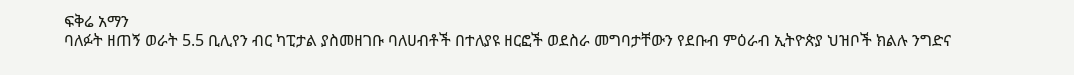ፍቅሬ አማን
ባለፉት ዘጠኝ ወራት 5.5 ቢሊየን ብር ካፒታል ያስመዘገቡ ባለሀብቶች በተለያዩ ዘርፎች ወደስራ መግባታቸውን የደቡብ ምዕራብ ኢትዮጵያ ህዝቦች ክልሉ ንግድና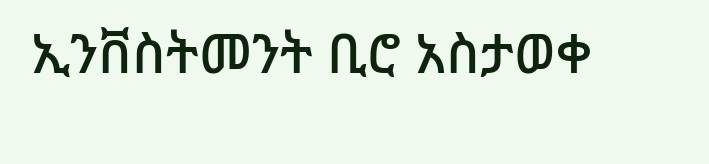ኢንቨስትመንት ቢሮ አስታወቀ